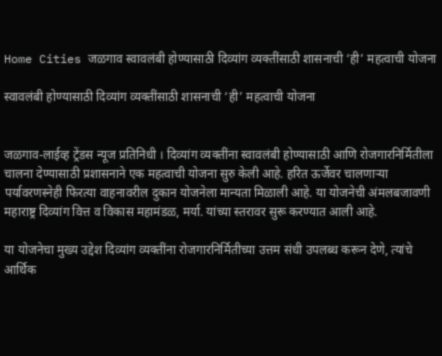Home Cities जळगाव स्वावलंबी होण्यासाठी दिव्यांग व्यक्तींसाठी शासनाची ‘ही’ महत्वाची योजना

स्वावलंबी होण्यासाठी दिव्यांग व्यक्तींसाठी शासनाची ‘ही’ महत्वाची योजना


जळगाव-लाईव्ह ट्रेंडस न्यूज प्रतिनिधी । दिव्यांग व्यक्तींना स्वावलंबी होण्यासाठी आणि रोजगारनिर्मितीला चालना देण्यासाठी प्रशासनाने एक महत्वाची योजना सुरु केली आहे. हरित ऊर्जेवर चालणाऱ्या पर्यावरणस्नेही फिरत्या वाहनावरील दुकान योजनेला मान्यता मिळाली आहे. या योजनेची अंमलबजावणी महाराष्ट्र दिव्यांग वित्त व विकास महामंडळ, मर्या. यांच्या स्तरावर सुरू करण्यात आली आहे.

या योजनेचा मुख्य उद्देश दिव्यांग व्यक्तींना रोजगारनिर्मितीच्या उत्तम संधी उपलब्ध करून देणे, त्यांचे आर्थिक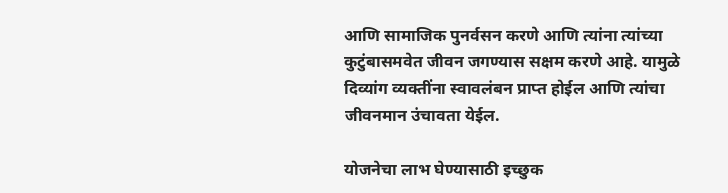आणि सामाजिक पुनर्वसन करणे आणि त्यांना त्यांच्या कुटुंबासमवेत जीवन जगण्यास सक्षम करणे आहे. यामुळे दिव्यांग व्यक्तींना स्वावलंबन प्राप्त होईल आणि त्यांचा जीवनमान उंचावता येईल.

योजनेचा लाभ घेण्यासाठी इच्छुक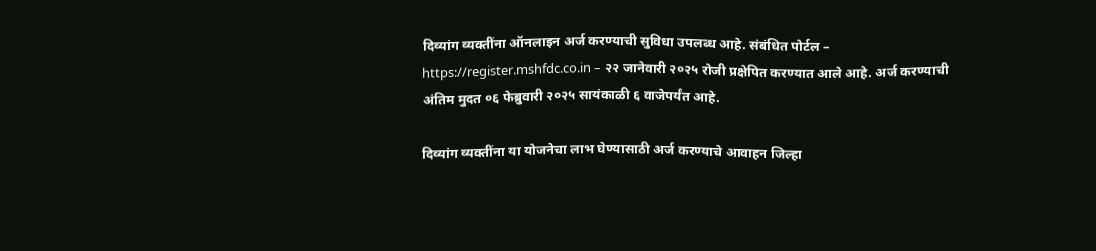दिव्यांग व्यक्तींना ऑनलाइन अर्ज करण्याची सुविधा उपलब्ध आहे. संबंधित पोर्टल – https://register.mshfdc.co.in – २२ जानेवारी २०२५ रोजी प्रक्षेपित करण्यात आले आहे. अर्ज करण्याची अंतिम मुदत ०६ फेब्रुवारी २०२५ सायंकाळी ६ वाजेपर्यंत आहे.

दिव्यांग व्यक्तींना या योजनेचा लाभ घेण्यासाठी अर्ज करण्याचे आवाहन जिल्हा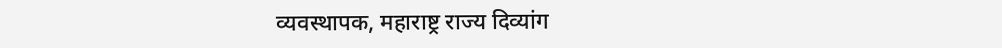व्यवस्थापक, महाराष्ट्र राज्य दिव्यांग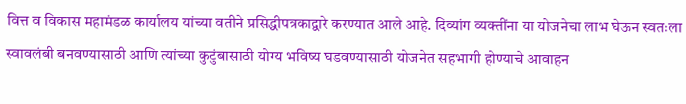वित्त व विकास महामंडळ कार्यालय यांच्या वतीने प्रसिद्धीपत्रकाद्वारे करण्यात आले आहे. दिव्यांग व्यक्तींना या योजनेचा लाभ घेऊन स्वतःला स्वावलंबी बनवण्यासाठी आणि त्यांच्या कुटुंबासाठी योग्य भविष्य घडवण्यासाठी योजनेत सहभागी होण्याचे आवाहन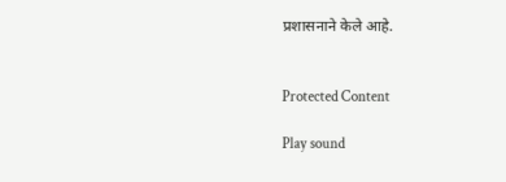प्रशासनाने केले आहे.


Protected Content

Play sound